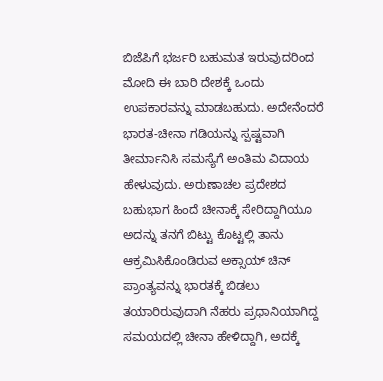ಬಿಜೆಪಿಗೆ ಭರ್ಜರಿ ಬಹುಮತ ಇರುವುದರಿಂದ ಮೋದಿ ಈ ಬಾರಿ ದೇಶಕ್ಕೆ ಒಂದು ಉಪಕಾರವನ್ನು ಮಾಡಬಹುದು. ಅದೇನೆಂದರೆ ಭಾರತ-ಚೀನಾ ಗಡಿಯನ್ನು ಸ್ಪಷ್ಟವಾಗಿ ತೀರ್ಮಾನಿಸಿ ಸಮಸ್ಯೆಗೆ ಅಂತಿಮ ವಿದಾಯ ಹೇಳುವುದು. ಅರುಣಾಚಲ ಪ್ರದೇಶದ ಬಹುಭಾಗ ಹಿಂದೆ ಚೀನಾಕ್ಕೆ ಸೇರಿದ್ದಾಗಿಯೂ ಅದನ್ನು ತನಗೆ ಬಿಟ್ಟು ಕೊಟ್ಟಲ್ಲಿ ತಾನು ಆಕ್ರಮಿಸಿಕೊಂಡಿರುವ ಅಕ್ಸಾಯ್ ಚಿನ್ ಪ್ರಾಂತ್ಯವನ್ನು ಭಾರತಕ್ಕೆ ಬಿಡಲು ತಯಾರಿರುವುದಾಗಿ ನೆಹರು ಪ್ರಧಾನಿಯಾಗಿದ್ದ ಸಮಯದಲ್ಲಿ ಚೀನಾ ಹೇಳಿದ್ದಾಗಿ, ಅದಕ್ಕೆ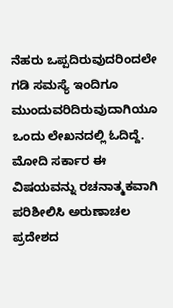ನೆಹರು ಒಪ್ಪದಿರುವುದರಿಂದಲೇ ಗಡಿ ಸಮಸ್ಯೆ ಇಂದಿಗೂ ಮುಂದುವರಿದಿರುವುದಾಗಿಯೂ ಒಂದು ಲೇಖನದಲ್ಲಿ ಓದಿದ್ದೆ. ಮೋದಿ ಸರ್ಕಾರ ಈ ವಿಷಯವನ್ನು ರಚನಾತ್ಮಕವಾಗಿ ಪರಿಶೀಲಿಸಿ ಅರುಣಾಚಲ ಪ್ರದೇಶದ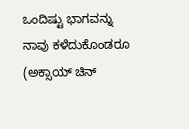ಒಂದಿಷ್ಟು ಭಾಗವನ್ನು ನಾವು ಕಳೆದುಕೊಂಡರೂ (ಅಕ್ಸಾಯ್ ಚಿನ್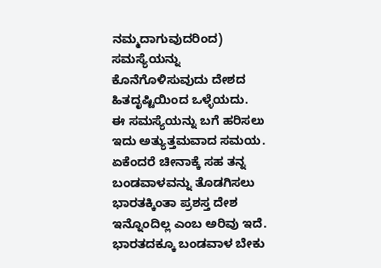ನಮ್ಮದಾಗುವುದರಿಂದ) ಸಮಸ್ಯೆಯನ್ನು ಕೊನೆಗೊಳಿಸುವುದು ದೇಶದ ಹಿತದೃಷ್ಟಿಯಿಂದ ಒಳ್ಳೆಯದು.
ಈ ಸಮಸ್ಯೆಯನ್ನು ಬಗೆ ಹರಿಸಲು ಇದು ಅತ್ಯುತ್ತಮವಾದ ಸಮಯ. ಏಕೆಂದರೆ ಚೀನಾಕ್ಕೆ ಸಹ ತನ್ನ ಬಂಡವಾಳವನ್ನು ತೊಡಗಿಸಲು ಭಾರತಕ್ಕಿಂತಾ ಪ್ರಶಸ್ತ ದೇಶ ಇನ್ನೊಂದಿಲ್ಲ ಎಂಬ ಅರಿವು ಇದೆ. ಭಾರತದಕ್ಕೂ ಬಂಡವಾಳ ಬೇಕು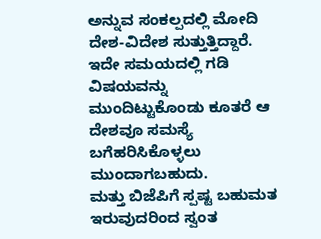ಅನ್ನುವ ಸಂಕಲ್ಪದಲ್ಲಿ ಮೋದಿ ದೇಶ-ವಿದೇಶ ಸುತ್ತುತ್ತಿದ್ದಾರೆ. ಇದೇ ಸಮಯದಲ್ಲಿ ಗಡಿ ವಿಷಯವನ್ನು ಮುಂದಿಟ್ಟುಕೊಂಡು ಕೂತರೆ ಆ ದೇಶವೂ ಸಮಸ್ಯೆ ಬಗೆಹರಿಸಿಕೊಳ್ಳಲು ಮುಂದಾಗಬಹುದು.
ಮತ್ತು ಬಿಜೆಪಿಗೆ ಸ್ಪಷ್ಟ ಬಹುಮತ ಇರುವುದರಿಂದ ಸ್ವಂತ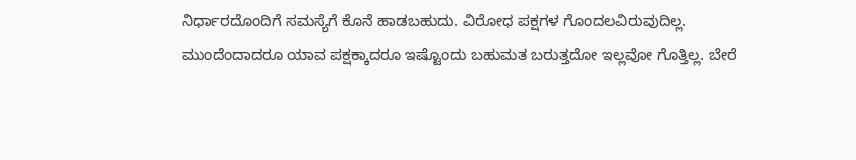ನಿರ್ಧಾರದೊಂದಿಗೆ ಸಮಸ್ಯೆಗೆ ಕೊನೆ ಹಾಡಬಹುದು. ವಿರೋಧ ಪಕ್ಷಗಳ ಗೊಂದಲವಿರುವುದಿಲ್ಲ.
ಮುಂದೆಂದಾದರೂ ಯಾವ ಪಕ್ಷಕ್ಕಾದರೂ ಇಷ್ಟೊಂದು ಬಹುಮತ ಬರುತ್ತದೋ ಇಲ್ಲವೋ ಗೊತ್ತಿಲ್ಲ. ಬೇರೆ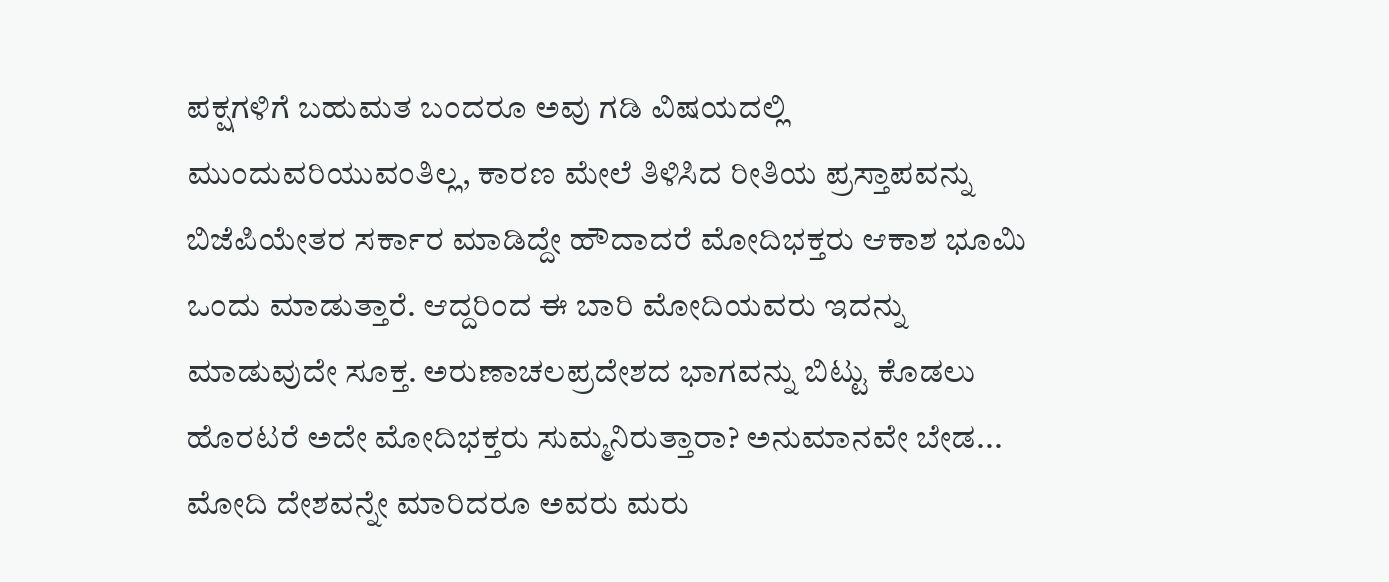ಪಕ್ಷಗಳಿಗೆ ಬಹುಮತ ಬಂದರೂ ಅವು ಗಡಿ ವಿಷಯದಲ್ಲಿ ಮುಂದುವರಿಯುವಂತಿಲ್ಲ, ಕಾರಣ ಮೇಲೆ ತಿಳಿಸಿದ ರೀತಿಯ ಪ್ರಸ್ತಾಪವನ್ನು ಬಿಜೆಪಿಯೇತರ ಸರ್ಕಾರ ಮಾಡಿದ್ದೇ ಹೌದಾದರೆ ಮೋದಿಭಕ್ತರು ಆಕಾಶ ಭೂಮಿ ಒಂದು ಮಾಡುತ್ತಾರೆ. ಆದ್ದರಿಂದ ಈ ಬಾರಿ ಮೋದಿಯವರು ಇದನ್ನು ಮಾಡುವುದೇ ಸೂಕ್ತ. ಅರುಣಾಚಲಪ್ರದೇಶದ ಭಾಗವನ್ನು ಬಿಟ್ಟು ಕೊಡಲು ಹೊರಟರೆ ಅದೇ ಮೋದಿಭಕ್ತರು ಸುಮ್ಮನಿರುತ್ತಾರಾ? ಅನುಮಾನವೇ ಬೇಡ... ಮೋದಿ ದೇಶವನ್ನೇ ಮಾರಿದರೂ ಅವರು ಮರು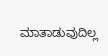ಮಾತಾಡುವುದಿಲ್ಲ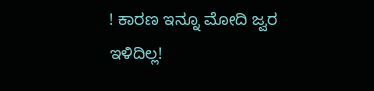! ಕಾರಣ ಇನ್ನೂ ಮೋದಿ ಜ್ವರ ಇಳಿದಿಲ್ಲ!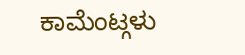ಕಾಮೆಂಟ್ಗಳು